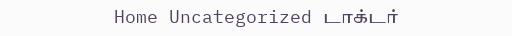Home Uncategorized டாக்டர்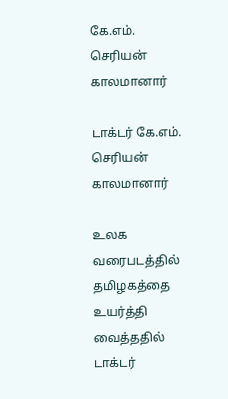கே.எம். செரியன் காலமானார்

டாக்டர் கே.எம். செரியன் காலமானார்

உலக வரைபடத்தில் தமிழகத்தை உயர்த்தி வைத்ததில் டாக்டர்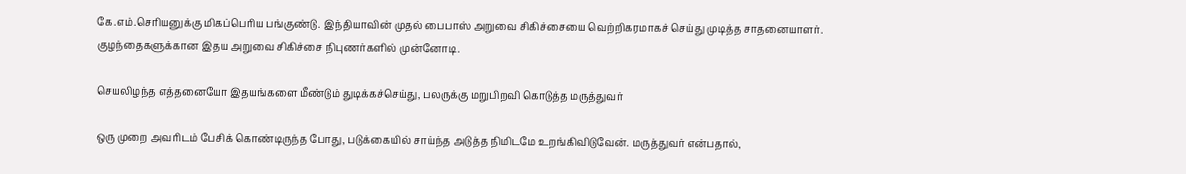கே.எம்.செரியனுக்கு மிகப்பெரிய பங்குண்டு. இந்தியாவின் முதல் பைபாஸ் அறுவை சிகிச்சையை வெற்றிகரமாகச் செய்து முடித்த சாதனையாளர். குழந்தைகளுக்கான இதய அறுவை சிகிச்சை நிபுணர்களில் முன்னோடி.

செயலிழந்த எத்தனையோ இதயங்களை மீண்டும் துடிக்கச்செய்து, பலருக்கு மறுபிறவி கொடுத்த மருத்துவர்

ஒரு முறை அவரிடம் பேசிக் கொண்டிருந்த போது, படுக்கையில் சாய்ந்த அடுத்த நிமிடமே உறங்கிவிடுவேன். மருத்துவர் என்பதால்,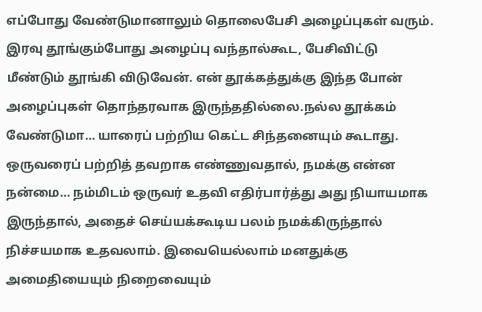எப்போது வேண்டுமானாலும் தொலைபேசி அழைப்புகள் வரும். இரவு தூங்கும்போது அழைப்பு வந்தால்கூட, பேசிவிட்டு மீண்டும் தூங்கி விடுவேன். என் தூக்கத்துக்கு இந்த போன் அழைப்புகள் தொந்தரவாக இருந்ததில்லை.நல்ல தூக்கம் வேண்டுமா… யாரைப் பற்றிய கெட்ட சிந்தனையும் கூடாது. ஒருவரைப் பற்றித் தவறாக எண்ணுவதால், நமக்கு என்ன நன்மை… நம்மிடம் ஒருவர் உதவி எதிர்பார்த்து அது நியாயமாக இருந்தால், அதைச் செய்யக்கூடிய பலம் நமக்கிருந்தால் நிச்சயமாக உதவலாம். இவையெல்லாம் மனதுக்கு அமைதியையும் நிறைவையும்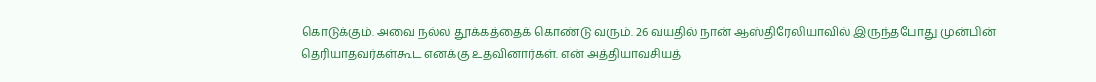கொடுக்கும். அவை நல்ல தூக்கத்தைக் கொண்டு வரும். 26 வயதில் நான் ஆஸ்திரேலியாவில் இருந்தபோது முன்பின் தெரியாதவர்கள்கூட எனக்கு உதவினார்கள். என் அத்தியாவசியத்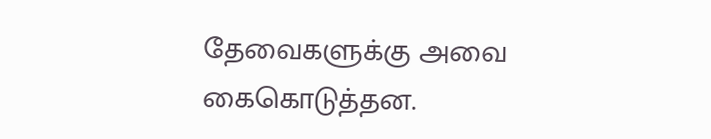தேவைகளுக்கு அவை கைகொடுத்தன.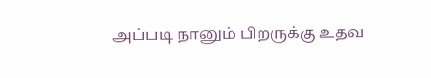அப்படி நானும் பிறருக்கு உதவ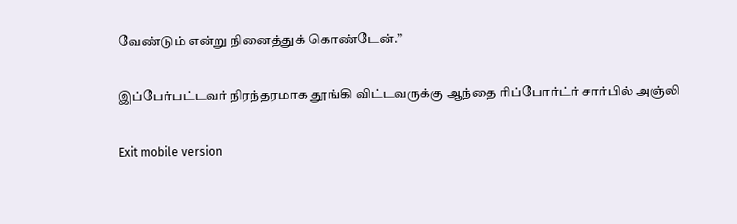வேண்டும் என்று நினைத்துக் கொண்டேன்.”

இப்பேர்பட்டவர் நிரந்தரமாக தூங்கி விட்டவருக்கு ஆந்தை ரிப்போர்ட்ர் சார்பில் அஞ்லி

Exit mobile version